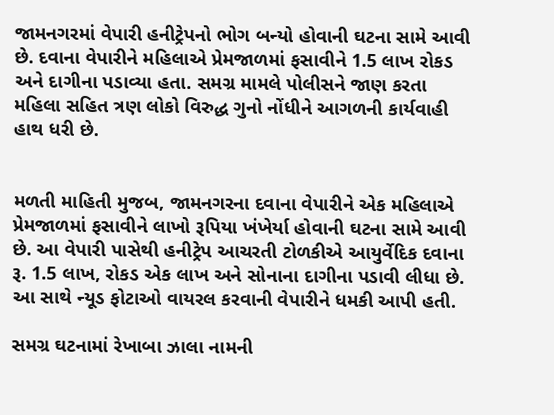જામનગરમાં વેપારી હનીટ્રેપનો ભોગ બન્યો હોવાની ઘટના સામે આવી છે. દવાના વેપારીને મહિલાએ પ્રેમજાળમાં ફસાવીને 1.5 લાખ રોકડ અને દાગીના પડાવ્યા હતા. સમગ્ર મામલે પોલીસને જાણ કરતા મહિલા સહિત ત્રણ લોકો વિરુદ્ધ ગુનો નોંધીને આગળની કાર્યવાહી હાથ ધરી છે.


મળતી માહિતી મુજબ, જામનગરના દવાના વેપારીને એક મહિલાએ પ્રેમજાળમાં ફસાવીને લાખો રૂપિયા ખંખેર્યા હોવાની ઘટના સામે આવી છે. આ વેપારી પાસેથી હનીટ્રેપ આચરતી ટોળકીએ આયુર્વેદિક દવાના રૂ. 1.5 લાખ, રોકડ એક લાખ અને સોનાના દાગીના પડાવી લીધા છે. આ સાથે ન્યૂડ ફોટાઓ વાયરલ કરવાની વેપારીને ધમકી આપી હતી.

સમગ્ર ઘટનામાં રેખાબા ઝાલા નામની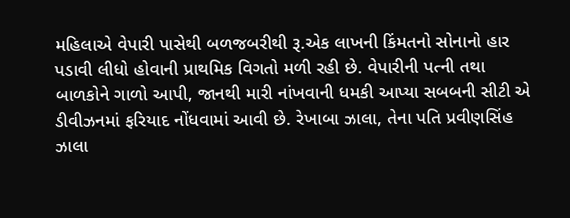મહિલાએ વેપારી પાસેથી બળજબરીથી રૂ.એક લાખની કિંમતનો સોનાનો હાર પડાવી લીધો હોવાની પ્રાથમિક વિગતો મળી રહી છે. વેપારીની પત્ની તથા બાળકોને ગાળો આપી, જાનથી મારી નાંખવાની ધમકી આપ્યા સબબની સીટી એ ડીવીઝનમાં ફરિયાદ નોંધવામાં આવી છે. રેખાબા ઝાલા, તેના પતિ પ્રવીણસિંહ ઝાલા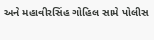અને મહાવીરસિંહ ગોહિલ સામે પોલીસ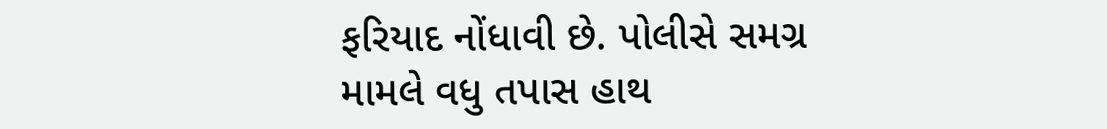ફરિયાદ નોંધાવી છે. પોલીસે સમગ્ર મામલે વધુ તપાસ હાથ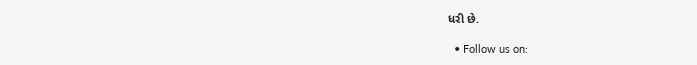ધરી છે.

  • Follow us on: